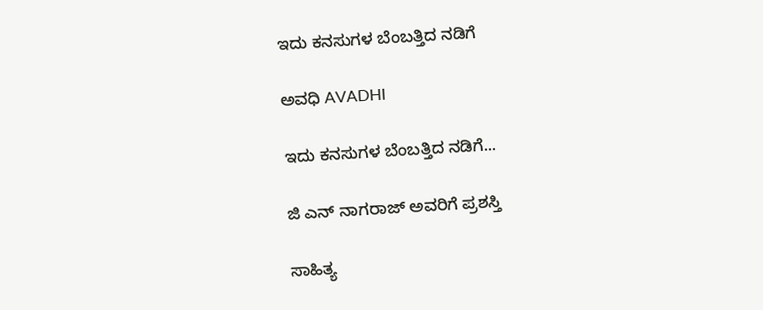ಇದು ಕನಸುಗಳ ಬೆಂಬತ್ತಿದ ನಡಿಗೆ‍

ಅವಧಿ AVADHI

ಇದು ಕನಸುಗಳ ಬೆಂಬತ್ತಿದ ನಡಿಗೆ...

ಜಿ ಎನ್ ನಾಗರಾಜ್ ಅವರಿಗೆ ಪ್ರಶಸ್ತಿ

ಸಾಹಿತ್ಯ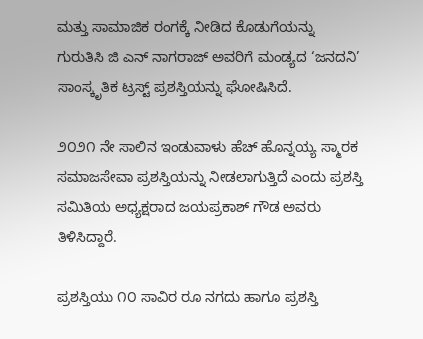ಮತ್ತು ಸಾಮಾಜಿಕ ರಂಗಕ್ಕೆ ನೀಡಿದ ಕೊಡುಗೆಯನ್ನು ಗುರುತಿಸಿ ಜಿ ಎನ್‌ ನಾಗರಾಜ್‌ ಅವರಿಗೆ ಮಂಡ್ಯದ ‘ಜನದನಿ’ ಸಾಂಸ್ಕೃತಿಕ ಟ್ರಸ್ಟ್ ಪ್ರಶಸ್ತಿಯನ್ನು ಘೋಷಿಸಿದೆ.

೨೦೨೧ ನೇ ಸಾಲಿನ ಇಂಡುವಾಳು ಹೆಚ್‌ ಹೊನ್ನಯ್ಯ ಸ್ಮಾರಕ ಸಮಾಜಸೇವಾ ಪ್ರಶಸ್ತಿಯನ್ನು ನೀಡಲಾಗುತ್ತಿದೆ ಎಂದು ಪ್ರಶಸ್ತಿ ಸಮಿತಿಯ ಅಧ್ಯಕ್ಷರಾದ ಜಯಪ್ರಕಾಶ್ ಗೌಡ ಅವರು ತಿಳಿಸಿದ್ದಾರೆ.

ಪ್ರಶಸ್ತಿಯು ೧೦ ಸಾವಿರ ರೂ ನಗದು ಹಾಗೂ ಪ್ರಶಸ್ತಿ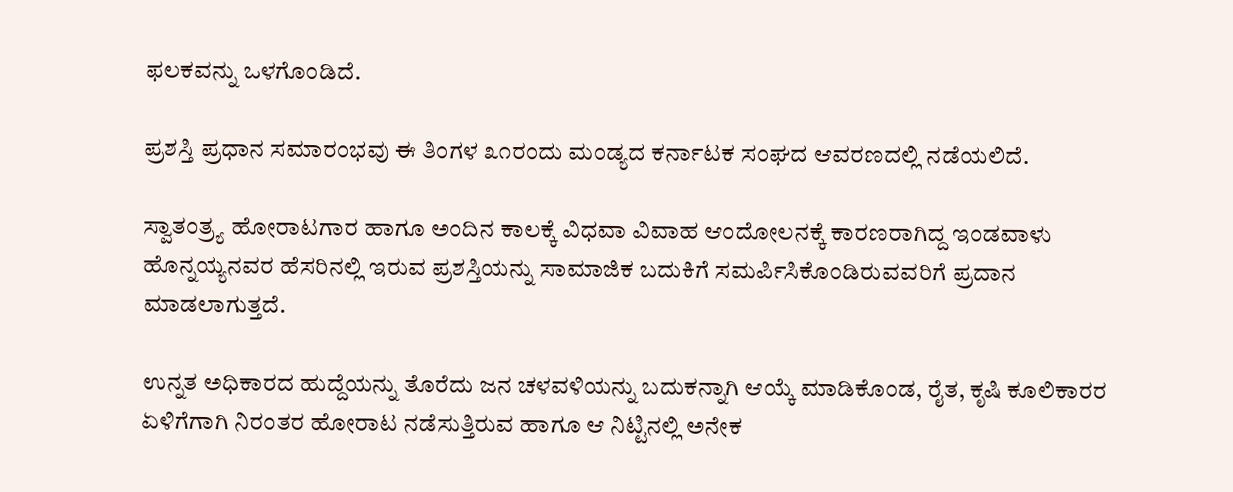ಫಲಕವನ್ನು ಒಳಗೊಂಡಿದೆ.

ಪ್ರಶಸ್ತಿ ಪ್ರಧಾನ ಸಮಾರಂಭವು ಈ ತಿಂಗಳ ೩೧ರಂದು ಮಂಡ್ಯದ ಕರ್ನಾಟಕ ಸಂಘದ ಆವರಣದಲ್ಲಿ ನಡೆಯಲಿದೆ.

ಸ್ವಾತಂತ್ರ್ಯ ಹೋರಾಟಗಾರ ಹಾಗೂ ಅಂದಿನ ಕಾಲಕ್ಕೆ ವಿಧವಾ ವಿವಾಹ ಆಂದೋಲನಕ್ಕೆ ಕಾರಣರಾಗಿದ್ದ ಇಂಡವಾಳು ಹೊನ್ನಯ್ಯನವರ ಹೆಸರಿನಲ್ಲಿ ಇರುವ ಪ್ರಶಸ್ತಿಯನ್ನು ಸಾಮಾಜಿಕ ಬದುಕಿಗೆ ಸಮರ್ಪಿಸಿಕೊಂಡಿರುವವರಿಗೆ ಪ್ರದಾನ ಮಾಡಲಾಗುತ್ತದೆ.

ಉನ್ನತ ಅಧಿಕಾರದ ಹುದ್ದೆಯನ್ನು ತೊರೆದು ಜನ ಚಳವಳಿಯನ್ನು ಬದುಕನ್ನಾಗಿ ಆಯ್ಕೆ ಮಾಡಿಕೊಂಡ, ರೈತ, ಕೃಷಿ ಕೂಲಿಕಾರರ ಏಳಿಗೆಗಾಗಿ ನಿರಂತರ ಹೋರಾಟ ನಡೆಸುತ್ತಿರುವ ಹಾಗೂ ಆ ನಿಟ್ಟಿನಲ್ಲಿ ಅನೇಕ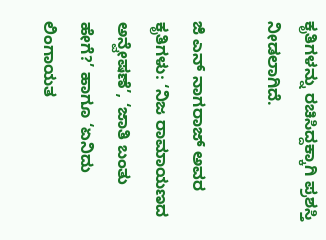ಕೃತಿಗಳನ್ನು ರಚಿಸಿದ್ದಕ್ಕಾಗಿ ಪ್ರಶಸ್ತಿ ನೀಡಲಾಗಿದೆ.

ಜಿ ಎನ್ ನಾಗರಾಜ್ ಅವರ ಕೃತಿಗಳು: ‘ನಿಜ ರಾಮಾಯಣದ ಅನ್ವೇಷಣೆ’, ‘ಜಾತಿ ಬಂತು ಹೇಗೆ?’ ಹಾಗೂ ‘ಏನಿದು ಲಿಂಗಾಯತ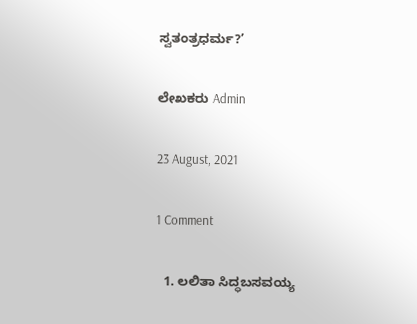ಸ್ವತಂತ್ರಧರ್ಮ?’

ಲೇಖಕರು Admin

23 August, 2021

1 Comment

  1. ಲಲಿತಾ ಸಿದ್ಧಬಸವಯ್ಯ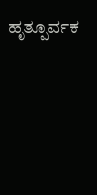ಹೃತ್ಪೂರ್ವಕ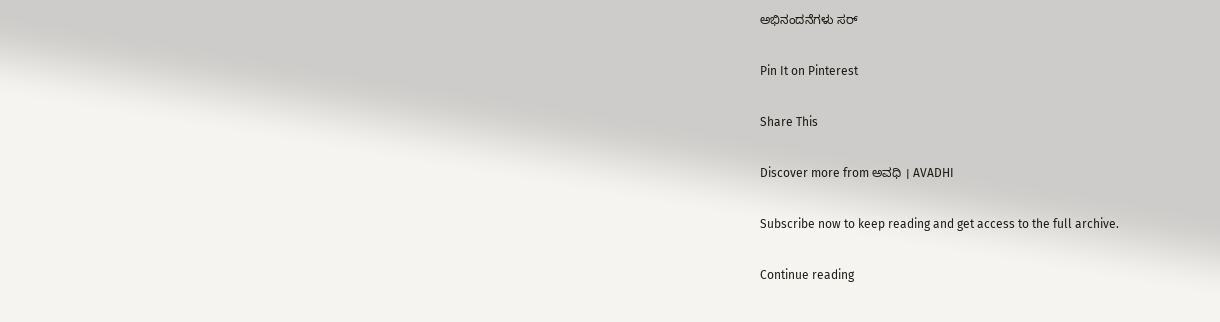ಅಭಿನಂದನೆಗಳು ಸರ್

Pin It on Pinterest

Share This

Discover more from ಅವಧಿ । AVADHI

Subscribe now to keep reading and get access to the full archive.

Continue reading